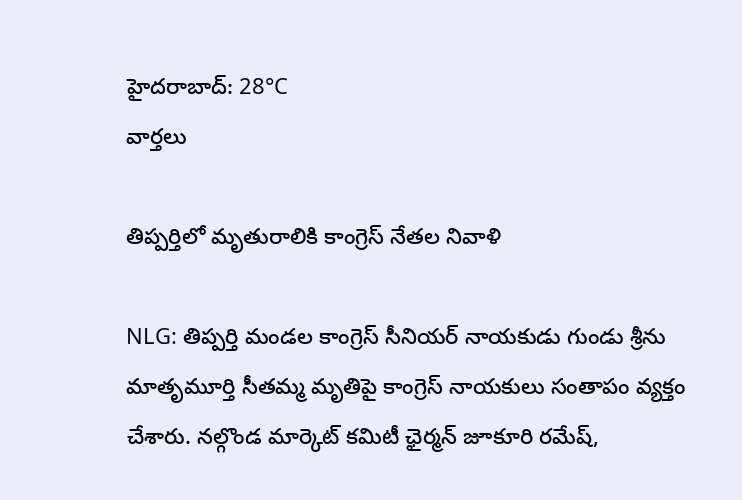హైదరాబాద్: 28°C
వార్తలు

తిప్పర్తిలో మృతురాలికి కాంగ్రెస్ నేతల నివాళి

NLG: తిప్పర్తి మండల కాంగ్రెస్ సీనియర్ నాయకుడు గుండు శ్రీను మాతృమూర్తి సీతమ్మ మృతిపై కాంగ్రెస్ నాయకులు సంతాపం వ్యక్తం చేశారు. నల్గొండ మార్కెట్ కమిటీ ఛైర్మన్ జూకూరి రమేష్,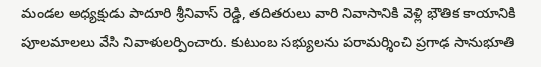మండల అధ్యక్షుడు పాదూరి శ్రీనివాస్ రెడ్డి, తదితరులు వారి నివాసానికి వెళ్లి భౌతిక కాయానికి పూలమాలలు వేసి నివాళులర్పించారు. కుటుంబ సభ్యులను పరామర్శించి ప్రగాఢ సానుభూతి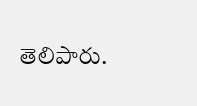తెలిపారు.